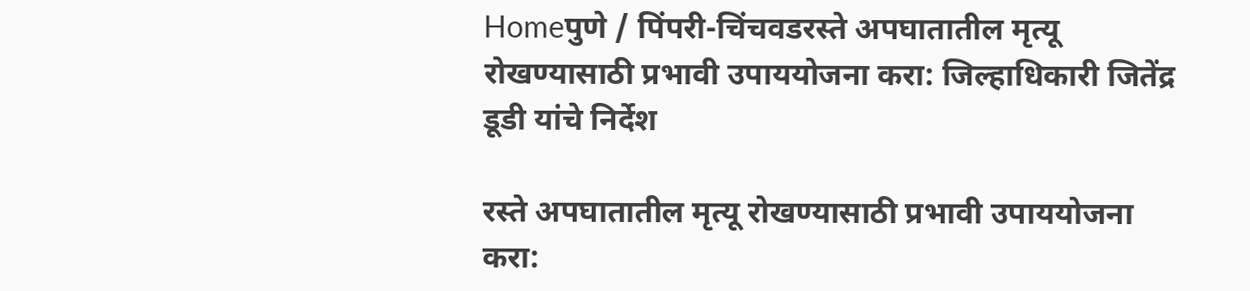Homeपुणे / पिंपरी-चिंचवडरस्ते अपघातातील मृत्यू रोखण्यासाठी प्रभावी उपाययोजना करा: जिल्हाधिकारी जितेंद्र डूडी यांचे निर्देश

रस्ते अपघातातील मृत्यू रोखण्यासाठी प्रभावी उपाययोजना करा: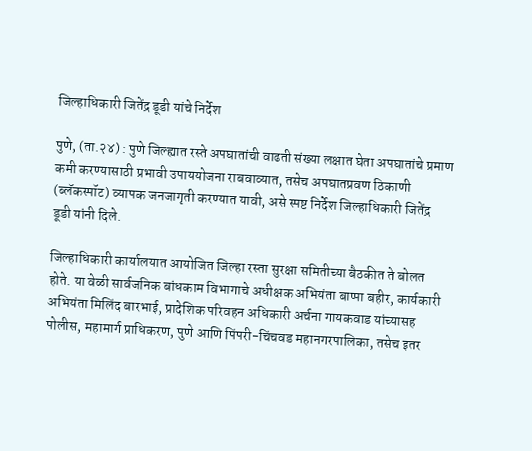जिल्हाधिकारी जितेंद्र डूडी यांचे निर्देश

पुणे, (ता.२४) : पुणे जिल्ह्यात रस्ते अपघातांची वाढती संख्या लक्षात घेता अपघातांचे प्रमाण कमी करण्यासाठी प्रभावी उपाययोजना राबवाव्यात, तसेच अपघातप्रवण ठिकाणी (ब्लॅकस्पॉट) व्यापक जनजागृती करण्यात यावी, असे स्पष्ट निर्देश जिल्हाधिकारी जितेंद्र डूडी यांनी दिले.

जिल्हाधिकारी कार्यालयात आयोजित जिल्हा रस्ता सुरक्षा समितीच्या बैठकीत ते बोलत होते. या वेळी सार्वजनिक बांधकाम विभागाचे अधीक्षक अभियंता बाप्पा बहीर, कार्यकारी अभियंता मिलिंद बारभाई, प्रादेशिक परिवहन अधिकारी अर्चना गायकवाड यांच्यासह पोलीस, महामार्ग प्राधिकरण, पुणे आणि पिंपरी-चिंचवड महानगरपालिका, तसेच इतर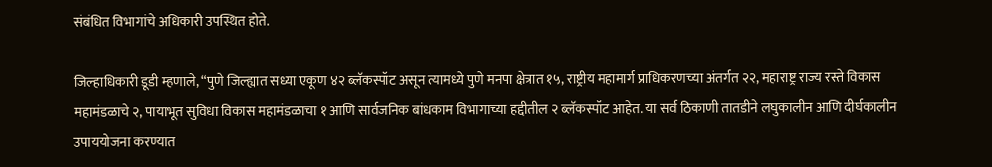संबंधित विभागांचे अधिकारी उपस्थित होते.

जिल्हाधिकारी डूडी म्हणाले, “पुणे जिल्ह्यात सध्या एकूण ४२ ब्लॅकस्पॉट असून त्यामध्ये पुणे मनपा क्षेत्रात १५, राष्ट्रीय महामार्ग प्राधिकरणच्या अंतर्गत २२, महाराष्ट्र राज्य रस्ते विकास महामंडळाचे २, पायाभूत सुविधा विकास महामंडळाचा १ आणि सार्वजनिक बांधकाम विभागाच्या हद्दीतील २ ब्लॅकस्पॉट आहेत. या सर्व ठिकाणी तातडीने लघुकालीन आणि दीर्घकालीन उपाययोजना करण्यात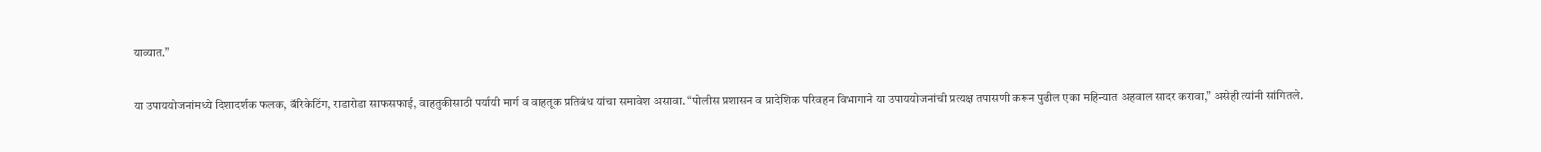याव्यात.”

या उपाययोजनांमध्ये दिशादर्शक फलक, बॅरिकेटिंग, राडारोडा साफसफाई, वाहतुकीसाठी पर्यायी मार्ग व वाहतूक प्रतिबंध यांचा समावेश असावा. “पोलीस प्रशासन व प्रादेशिक परिवहन विभागाने या उपाययोजनांची प्रत्यक्ष तपासणी करून पुढील एका महिन्यात अहवाल सादर करावा,” असेही त्यांनी सांगितले.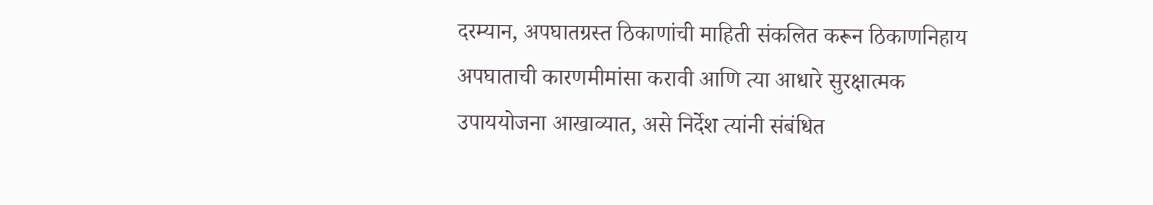दरम्यान, अपघातग्रस्त ठिकाणांची माहिती संकलित करून ठिकाणनिहाय अपघाताची कारणमीमांसा करावी आणि त्या आधारे सुरक्षात्मक उपाययोजना आखाव्यात, असे निर्देश त्यांनी संबंधित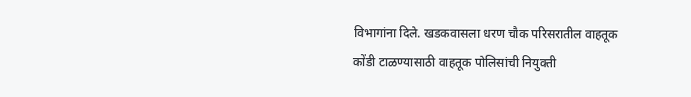विभागांना दिले. खडकवासला धरण चौक परिसरातील वाहतूक कोंडी टाळण्यासाठी वाहतूक पोलिसांची नियुक्ती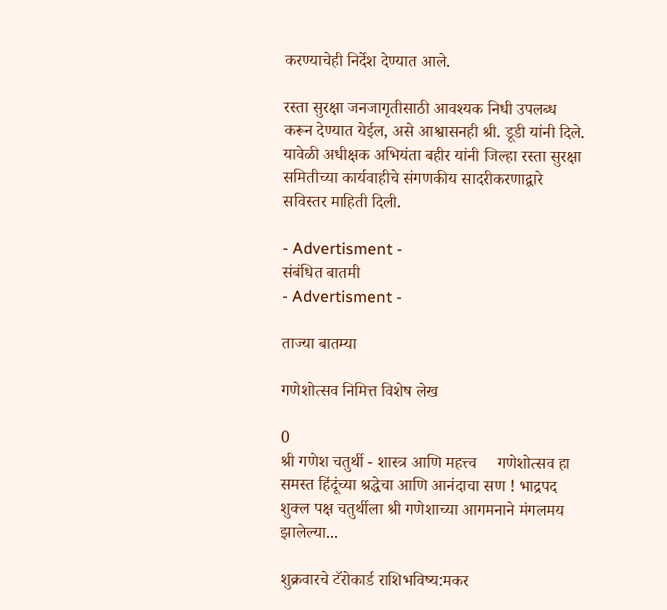करण्याचेही निर्देश देण्यात आले.

रस्ता सुरक्षा जनजागृतीसाठी आवश्यक निधी उपलब्ध करून देण्यात येईल, असे आश्वासनही श्री. डूडी यांनी दिले. यावेळी अधीक्षक अभियंता बहीर यांनी जिल्हा रस्ता सुरक्षा समितीच्या कार्यवाहीचे संगणकीय सादरीकरणाद्वारे सविस्तर माहिती दिली.

- Advertisment -
संबंधित बातमी
- Advertisment -

ताज्या बातम्या

गणेशोत्सव निमित्त विशेष लेख

0
श्री गणेश चतुर्थी - शास्त्र आणि महत्त्व     गणेशोत्सव हा समस्त हिंदूंच्या श्रद्धेचा आणि आनंदाचा सण ! भाद्रपद शुक्ल पक्ष चतुर्थीला श्री गणेशाच्या आगमनाने मंगलमय झालेल्या...

शुक्रवारचे टॅरोकार्ड राशिभविष्य:मकर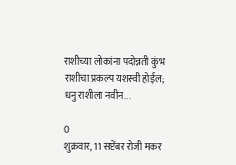राशीच्या लोकांना पदोन्नती कुंभ राशीचा प्रकल्प यशस्वी होईल; धनु राशीला नवीन...

0
शुक्रवार, 11 सप्टेंबर रोजी मकर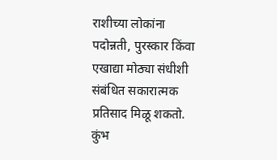राशीच्या लोकांना पदोन्नती, पुरस्कार किंवा एखाद्या मोठ्या संधीशी संबंधित सकारात्मक प्रतिसाद मिळू शकतो. कुंभ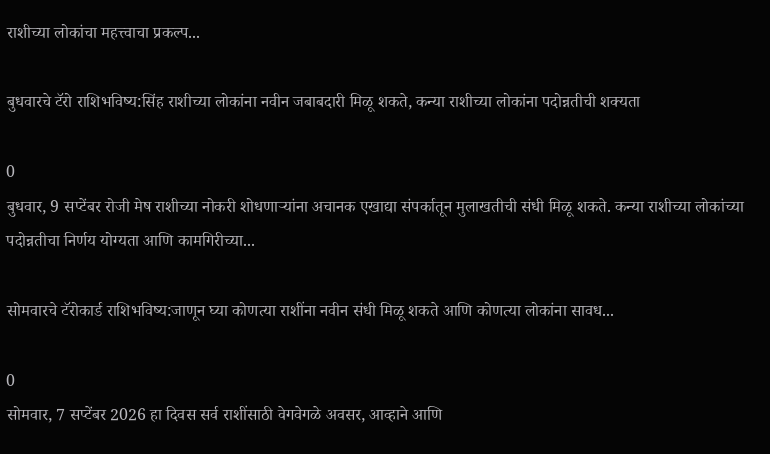राशीच्या लोकांचा महत्त्वाचा प्रकल्प...

बुधवारचे टॅरो राशिभविष्य:सिंह राशीच्या लोकांना नवीन जबाबदारी मिळू शकते, कन्या राशीच्या लोकांना पदोन्नतीची शक्यता

0
बुधवार, 9 सप्टेंबर रोजी मेष राशीच्या नोकरी शोधणाऱ्यांना अचानक एखाद्या संपर्कातून मुलाखतीची संधी मिळू शकते. कन्या राशीच्या लोकांच्या पदोन्नतीचा निर्णय योग्यता आणि कामगिरीच्या...

सोमवारचे टॅरोकार्ड राशिभविष्य:जाणून घ्या कोणत्या राशींना नवीन संधी मिळू शकते आणि कोणत्या लोकांना सावध...

0
सोमवार, 7 सप्टेंबर 2026 हा दिवस सर्व राशींसाठी वेगवेगळे अवसर, आव्हाने आणि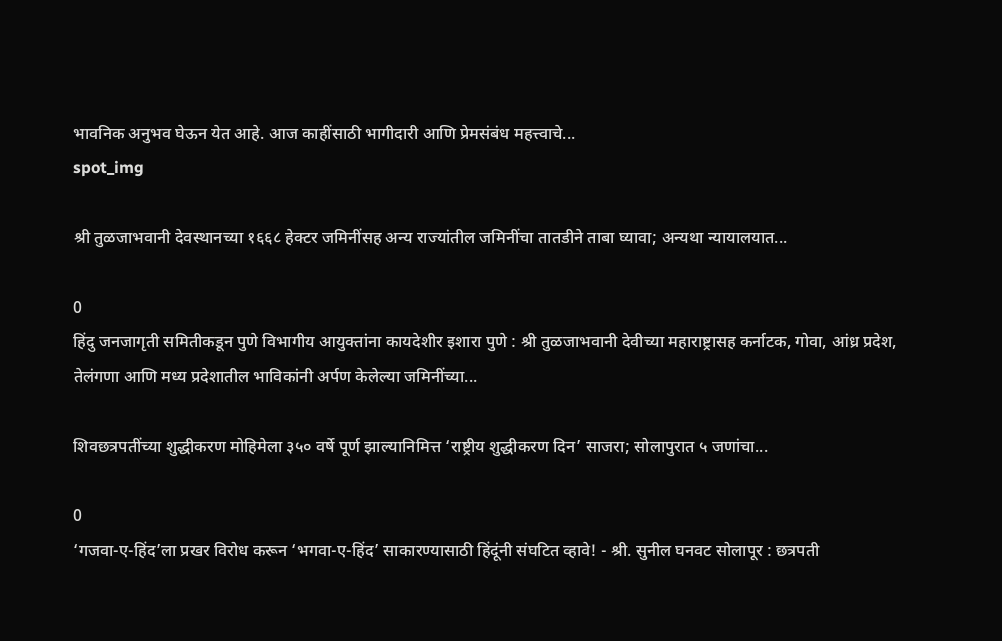भावनिक अनुभव घेऊन येत आहे. आज काहींसाठी भागीदारी आणि प्रेमसंबंध महत्त्वाचे...
spot_img

श्री तुळजाभवानी देवस्थानच्या १६६८ हेक्टर जमिनींसह अन्य राज्यांतील जमिनींचा तातडीने ताबा घ्यावा; अन्यथा न्यायालयात...

0
हिंदु जनजागृती समितीकडून पुणे विभागीय आयुक्तांना कायदेशीर इशारा पुणे : श्री तुळजाभवानी देवीच्या महाराष्ट्रासह कर्नाटक, गोवा, आंध्र प्रदेश, तेलंगणा आणि मध्य प्रदेशातील भाविकांनी अर्पण केलेल्या जमिनींच्या...

शिवछत्रपतींच्या शुद्धीकरण मोहिमेला ३५० वर्षे पूर्ण झाल्यानिमित्त ‘राष्ट्रीय शुद्धीकरण दिन’ साजरा; सोलापुरात ५ जणांचा...

0
‘गजवा-ए-हिंद’ला प्रखर विरोध करून ‘भगवा-ए-हिंद’ साकारण्यासाठी हिंदूंनी संघटित व्हावे! - श्री. सुनील घनवट सोलापूर : छत्रपती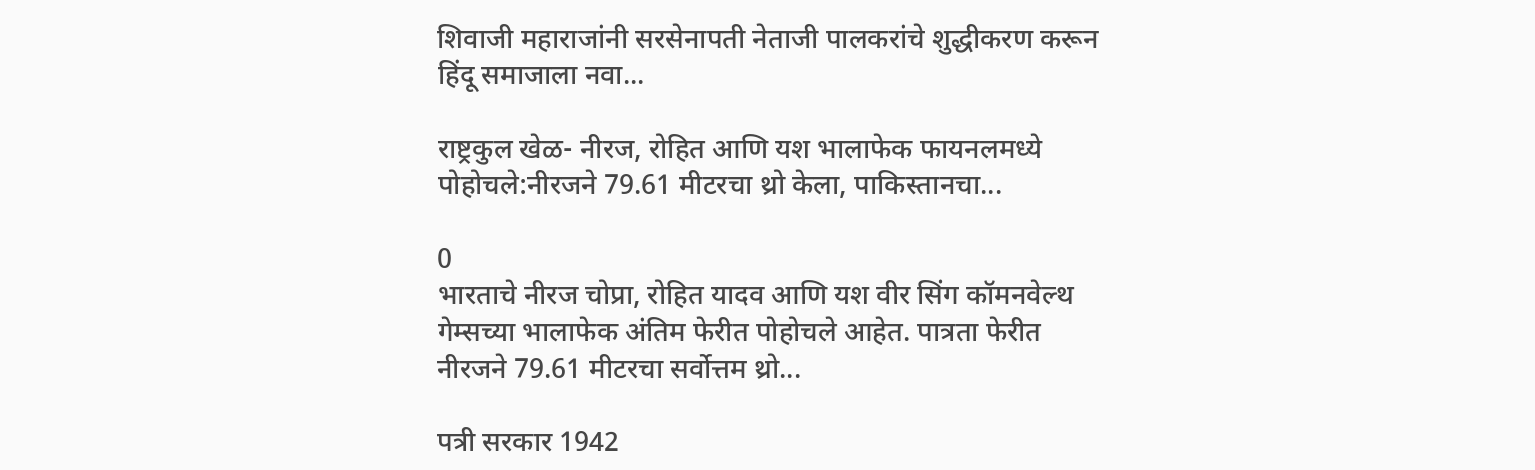शिवाजी महाराजांनी सरसेनापती नेताजी पालकरांचे शुद्धीकरण करून हिंदू समाजाला नवा...

राष्ट्रकुल खेळ- नीरज, रोहित आणि यश भालाफेक फायनलमध्ये पोहोचले:नीरजने 79.61 मीटरचा थ्रो केला, पाकिस्तानचा...

0
भारताचे नीरज चोप्रा, रोहित यादव आणि यश वीर सिंग कॉमनवेल्थ गेम्सच्या भालाफेक अंतिम फेरीत पोहोचले आहेत. पात्रता फेरीत नीरजने 79.61 मीटरचा सर्वोत्तम थ्रो...

पत्री सरकार 1942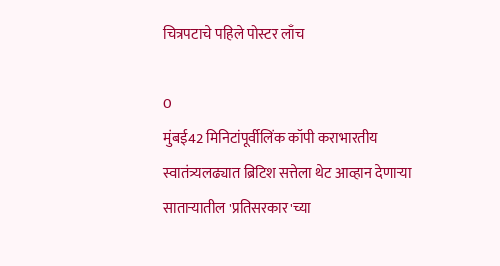चित्रपटाचे पहिले पोस्टर लाँच

0
मुंबई42 मिनिटांपूर्वीलिंक कॉपी कराभारतीय स्वातंत्र्यलढ्यात ब्रिटिश सत्तेला थेट आव्हान देणाऱ्या साताऱ्यातील 'प्रतिसरकार'च्या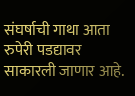संघर्षाची गाथा आता रुपेरी पडद्यावर साकारली जाणार आहे.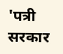'पत्री सरकार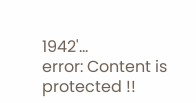1942'...
error: Content is protected !!